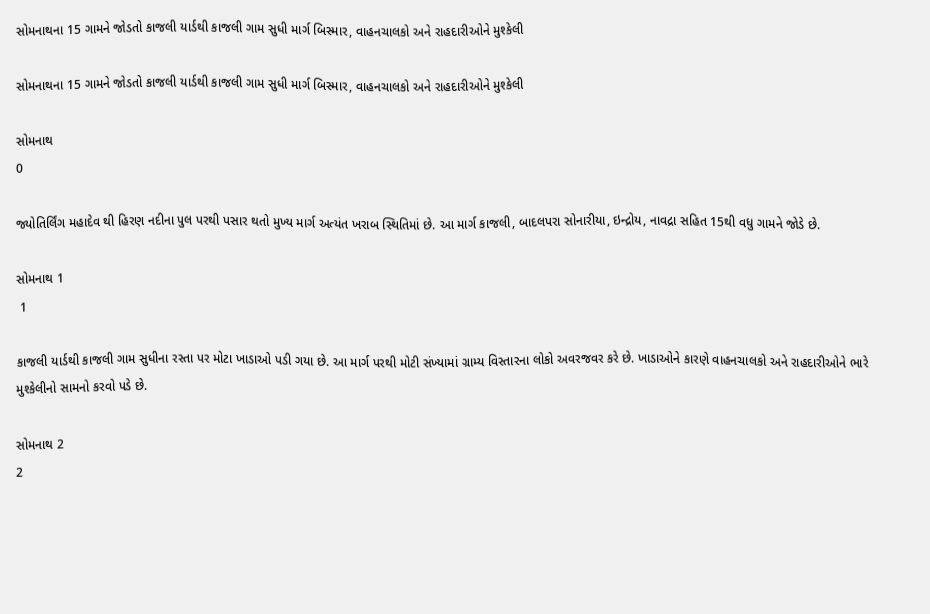સોમનાથના 15 ગામને જોડતો કાજલી યાર્ડથી કાજલી ગામ સુધી માર્ગ બિસ્માર, વાહનચાલકો અને રાહદારીઓને મુશ્કેલી

સોમનાથના 15 ગામને જોડતો કાજલી યાર્ડથી કાજલી ગામ સુધી માર્ગ બિસ્માર, વાહનચાલકો અને રાહદારીઓને મુશ્કેલી

સોમનાથ
0

જ્યોતિર્લિંગ મહાદેવ થી હિરણ નદીના પુલ પરથી પસાર થતો મુખ્ય માર્ગ અત્યંત ખરાબ સ્થિતિમાં છે. આ માર્ગ કાજલી, બાદલપરા સોનારીયા, ઇન્દ્રોય, નાવદ્રા સહિત 15થી વધુ ગામને જોડે છે.

સોમનાથ 1
 1

કાજલી યાર્ડથી કાજલી ગામ સુધીના રસ્તા પર મોટા ખાડાઓ પડી ગયા છે. આ માર્ગ પરથી મોટી સંખ્યામાં ગ્રામ્ય વિસ્તારના લોકો અવરજવર કરે છે. ખાડાઓને કારણે વાહનચાલકો અને રાહદારીઓને ભારે મુશ્કેલીનો સામનો કરવો પડે છે.

સોમનાથ 2
2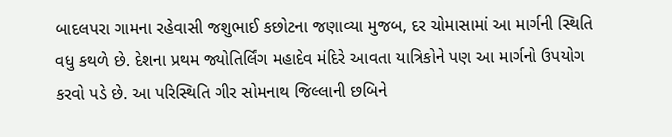બાદલપરા ગામના રહેવાસી જશુભાઈ કછોટના જણાવ્યા મુજબ, દર ચોમાસામાં આ માર્ગની સ્થિતિ વધુ કથળે છે. દેશના પ્રથમ જ્યોતિર્લિંગ મહાદેવ મંદિરે આવતા યાત્રિકોને પણ આ માર્ગનો ઉપયોગ કરવો પડે છે. આ પરિસ્થિતિ ગીર સોમનાથ જિલ્લાની છબિને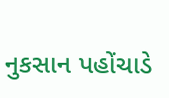નુકસાન પહોંચાડે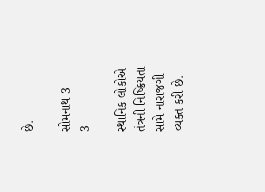છે.

સોમનાથ 3
3

સ્થાનિક લોકોએ તંત્રની નિષ્ક્રિયતા સામે નારાજગી વ્યક્ત કરી છે.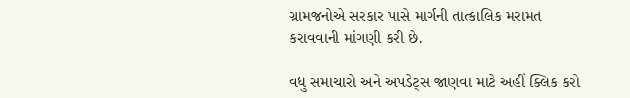ગ્રામજનોએ સરકાર પાસે માર્ગની તાત્કાલિક મરામત કરાવવાની માંગણી કરી છે.

વધુ સમાચારો અને અપડેટ્સ જાણવા માટે અહીં ક્લિક કરો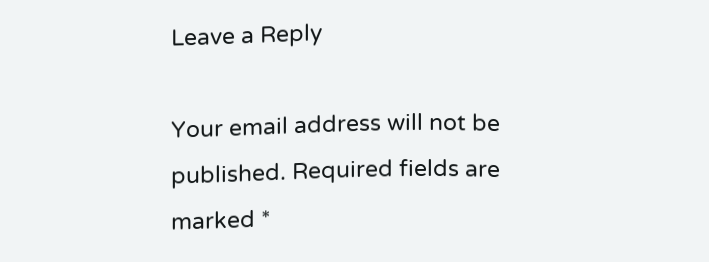Leave a Reply

Your email address will not be published. Required fields are marked *